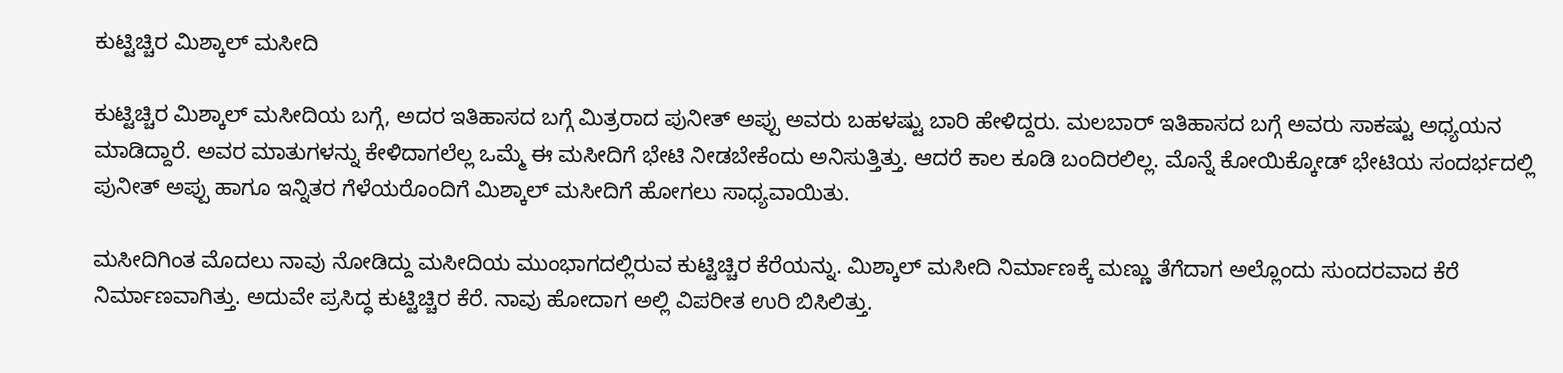ಕುಟ್ಟಿಚ್ಚಿರ ಮಿಶ್ಕಾಲ್ ಮಸೀದಿ

ಕುಟ್ಟಿಚ್ಚಿರ ಮಿಶ್ಕಾಲ್ ಮಸೀದಿಯ ಬಗ್ಗೆ, ಅದರ ಇತಿಹಾಸದ ಬಗ್ಗೆ ಮಿತ್ರರಾದ ಪುನೀತ್ ಅಪ್ಪು ಅವರು ಬಹಳಷ್ಟು ಬಾರಿ ಹೇಳಿದ್ದರು. ಮಲಬಾರ್ ಇತಿಹಾಸದ ಬಗ್ಗೆ ಅವರು ಸಾಕಷ್ಟು ಅಧ್ಯಯನ ಮಾಡಿದ್ದಾರೆ. ಅವರ ಮಾತುಗಳನ್ನು ಕೇಳಿದಾಗಲೆಲ್ಲ ಒಮ್ಮೆ ಈ ಮಸೀದಿಗೆ ಭೇಟಿ ನೀಡಬೇಕೆಂದು ಅನಿಸುತ್ತಿತ್ತು. ಆದರೆ ಕಾಲ ಕೂಡಿ ಬಂದಿರಲಿಲ್ಲ. ಮೊನ್ನೆ ಕೋಯಿಕ್ಕೋಡ್ ಭೇಟಿಯ ಸಂದರ್ಭದಲ್ಲಿ ಪುನೀತ್ ಅಪ್ಪು ಹಾಗೂ ಇನ್ನಿತರ ಗೆಳೆಯರೊಂದಿಗೆ ಮಿಶ್ಕಾಲ್ ಮಸೀದಿಗೆ ಹೋಗಲು ಸಾಧ್ಯವಾಯಿತು.

ಮಸೀದಿಗಿಂತ ಮೊದಲು ನಾವು ನೋಡಿದ್ದು ಮಸೀದಿಯ ಮುಂಭಾಗದಲ್ಲಿರುವ ಕುಟ್ಟಿಚ್ಚಿರ ಕೆರೆಯನ್ನು. ಮಿಶ್ಕಾಲ್ ಮಸೀದಿ ನಿರ್ಮಾಣಕ್ಕೆ ಮಣ್ಣು ತೆಗೆದಾಗ ಅಲ್ಲೊಂದು ಸುಂದರವಾದ ಕೆರೆ ನಿರ್ಮಾಣವಾಗಿತ್ತು. ಅದುವೇ ಪ್ರಸಿದ್ಧ ಕುಟ್ಟಿಚ್ಚಿರ ಕೆರೆ. ನಾವು ಹೋದಾಗ ಅಲ್ಲಿ ವಿಪರೀತ ಉರಿ ಬಿಸಿಲಿತ್ತು.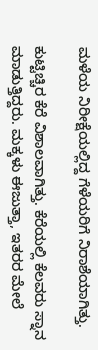ಮಳೆಯ ನಿರೀಕ್ಷೆಯಲ್ಲಿದ್ದ ಗೆಳೆಯರಿಗೆ ನಿರಾಶೆಯಾಗಿತ್ತು.

ಕುಟ್ಟಿಚ್ಚಿರ ಕೆರೆ ವಿಶಾಲವಾಗಿತ್ತು. ಕೆರೆಯಲ್ಲಿ ಕೆಲವರು ಸ್ನಾನ ಮಾಡುತ್ತಿದ್ದರು. ಮಕ್ಕಳು ಈಜುತ್ತಾ, ಇತರರ ಮೇಲೆ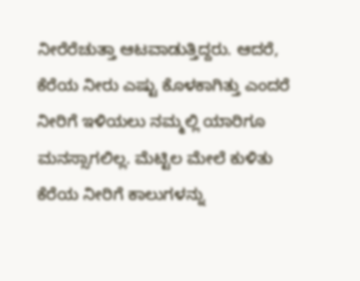ನೀರೆರೆಚುತ್ತಾ ಆಟವಾಡುತ್ತಿದ್ದರು. ಆದರೆ, ಕೆರೆಯ ನೀರು ಎಷ್ಟು ಕೊಳಕಾಗಿತ್ತು ಎಂದರೆ ನೀರಿಗೆ ಇಳಿಯಲು ನಮ್ಮಲ್ಲಿ ಯಾರಿಗೂ ಮನಸ್ಸಾಗಲಿಲ್ಲ. ಮೆಟ್ಟಿಲ ಮೇಲೆ ಕುಳಿತು ಕೆರೆಯ ನೀರಿಗೆ ಕಾಲುಗಳನ್ನು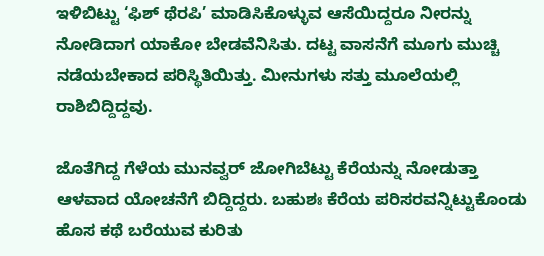ಇಳಿಬಿಟ್ಟು ‘ಫಿಶ್ ಥೆರಪಿ’ ಮಾಡಿಸಿಕೊಳ್ಳುವ ಆಸೆಯಿದ್ದರೂ ನೀರನ್ನು ನೋಡಿದಾಗ ಯಾಕೋ ಬೇಡವೆನಿಸಿತು. ದಟ್ಟ ವಾಸನೆಗೆ ಮೂಗು ಮುಚ್ಚಿ ನಡೆಯಬೇಕಾದ ಪರಿಸ್ಥಿತಿಯಿತ್ತು. ಮೀನುಗಳು‌ ಸತ್ತು ಮೂಲೆಯಲ್ಲಿ ರಾಶಿಬಿದ್ದಿದ್ದವು.

ಜೊತೆಗಿದ್ದ ಗೆಳೆಯ ಮುನವ್ವರ್ ಜೋಗಿಬೆಟ್ಟು ಕೆರೆಯನ್ನು ನೋಡುತ್ತಾ ಆಳವಾದ ಯೋಚನೆಗೆ ಬಿದ್ದಿದ್ದರು. ಬಹುಶಃ ಕೆರೆಯ ಪರಿಸರವನ್ನಿಟ್ಟುಕೊಂಡು ಹೊಸ ಕಥೆ ಬರೆಯುವ ಕುರಿತು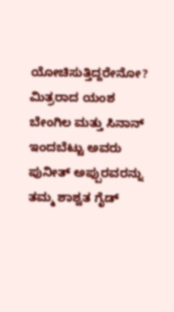ಯೋಚಿಸುತ್ತಿದ್ದರೇನೋ? ಮಿತ್ರರಾದ ಯಂಶ ಬೇಂಗಿಲ ಮತ್ತು ಸಿನಾನ್ ಇಂದಬೆಟ್ಟು ಅವರು ಪುನೀತ್ ಅಪ್ಪುರವರನ್ನು ತಮ್ಮ ಶಾಶ್ವತ ಗೈಡ್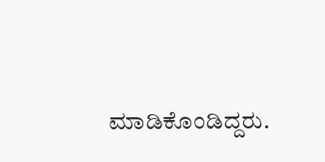ಮಾಡಿಕೊಂಡಿದ್ದರು.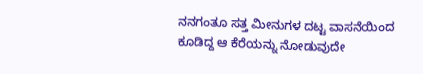ನನಗಂತೂ ಸತ್ತ‌ ಮೀನುಗಳ ದಟ್ಟ ವಾಸನೆಯಿಂದ ಕೂಡಿದ್ದ ಆ ಕೆರೆಯನ್ನು ನೋಡುವುದೇ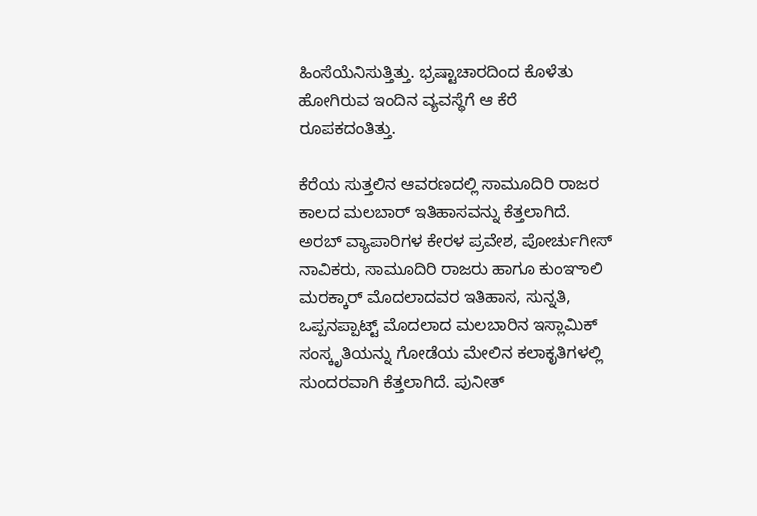ಹಿಂಸೆಯೆನಿಸುತ್ತಿತ್ತು. ಭ್ರಷ್ಟಾಚಾರದಿಂದ ಕೊಳೆತು ಹೋಗಿರುವ ಇಂದಿನ ವ್ಯವಸ್ಥೆಗೆ ಆ ಕೆರೆ ರೂಪಕದಂತಿತ್ತು.

ಕೆರೆಯ ಸುತ್ತಲಿನ ಆವರಣದಲ್ಲಿ ಸಾಮೂದಿರಿ ರಾಜರ ಕಾಲದ ಮಲಬಾರ್ ಇತಿಹಾಸವನ್ನು ಕೆತ್ತಲಾಗಿದೆ. ಅರಬ್ ವ್ಯಾಪಾರಿಗಳ ಕೇರಳ ಪ್ರವೇಶ, ಪೋರ್ಚುಗೀಸ್ ನಾವಿಕರು, ಸಾಮೂದಿರಿ ರಾಜರು ಹಾಗೂ ಕುಂಞಾಲಿ ಮರಕ್ಕಾರ್ ಮೊದಲಾದವರ ಇತಿಹಾಸ, ಸುನ್ನತಿ, ಒಪ್ಪನಪ್ಪಾಟ್ಟ್ ಮೊದಲಾದ ಮಲಬಾರಿನ ಇಸ್ಲಾಮಿಕ್ ಸಂಸ್ಕೃತಿಯನ್ನು ಗೋಡೆಯ ಮೇಲಿನ ಕಲಾಕೃತಿಗಳಲ್ಲಿ ಸುಂದರವಾಗಿ ಕೆತ್ತಲಾಗಿದೆ. ಪುನೀತ್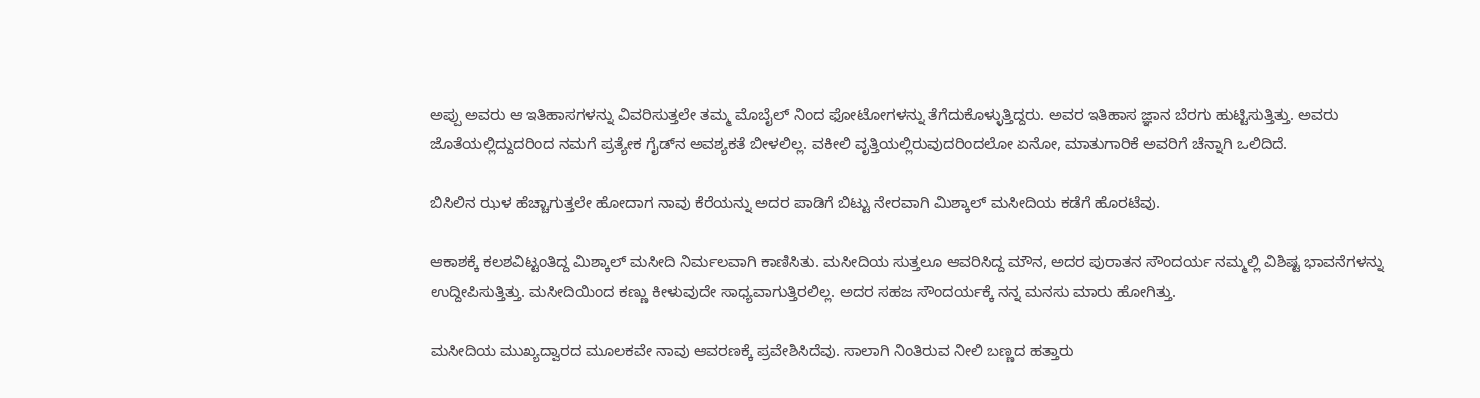ಅಪ್ಪು ಅವರು ಆ ಇತಿಹಾಸಗಳನ್ನು ವಿವರಿಸುತ್ತಲೇ ತಮ್ಮ ಮೊಬೈಲ್ ನಿಂದ ಫೋಟೋಗಳನ್ನು ತೆಗೆದುಕೊಳ್ಳುತ್ತಿದ್ದರು. ಅವರ ಇತಿಹಾಸ ಜ್ಞಾನ ಬೆರಗು ಹುಟ್ಟಿಸುತ್ತಿತ್ತು. ಅವರು ಜೊತೆಯಲ್ಲಿದ್ದುದರಿಂದ ನಮಗೆ ಪ್ರತ್ಯೇಕ ಗೈಡ್‌ನ ಅವಶ್ಯಕತೆ ಬೀಳಲಿಲ್ಲ. ವಕೀಲಿ ವೃತ್ತಿಯಲ್ಲಿರುವುದರಿಂದಲೋ ಏನೋ, ಮಾತುಗಾರಿಕೆ ಅವರಿಗೆ ಚೆನ್ನಾಗಿ ಒಲಿದಿದೆ.

ಬಿಸಿಲಿನ ಝಳ ಹೆಚ್ಚಾಗುತ್ತಲೇ ಹೋದಾಗ ನಾವು ಕೆರೆಯನ್ನು ಅದರ ಪಾಡಿಗೆ ಬಿಟ್ಟು ನೇರವಾಗಿ ಮಿಶ್ಕಾಲ್ ಮಸೀದಿಯ ಕಡೆಗೆ ಹೊರಟೆವು.

ಆಕಾಶಕ್ಕೆ ಕಲಶವಿಟ್ಟಂತಿದ್ದ ಮಿಶ್ಕಾಲ್ ಮಸೀದಿ ನಿರ್ಮಲವಾಗಿ ಕಾಣಿಸಿತು. ಮಸೀದಿಯ ಸುತ್ತಲೂ ಆವರಿಸಿದ್ದ ಮೌನ, ಅದರ ಪುರಾತನ ಸೌಂದರ್ಯ ನಮ್ಮಲ್ಲಿ ವಿಶಿಷ್ಟ ಭಾವನೆಗಳನ್ನು ಉದ್ದೀಪಿಸುತ್ತಿತ್ತು. ಮಸೀದಿಯಿಂದ ಕಣ್ಣು ಕೀಳುವುದೇ ಸಾಧ್ಯವಾಗುತ್ತಿರಲಿಲ್ಲ. ಅದರ ಸಹಜ ಸೌಂದರ್ಯಕ್ಕೆ‌ ನನ್ನ ಮನಸು ಮಾರು ಹೋಗಿತ್ತು.

ಮಸೀದಿಯ ಮುಖ್ಯದ್ವಾರದ ಮೂಲಕವೇ ನಾವು ಆವರಣಕ್ಕೆ ಪ್ರವೇಶಿಸಿದೆವು. ಸಾಲಾಗಿ ನಿಂತಿರುವ ನೀಲಿ ಬಣ್ಣದ ಹತ್ತಾರು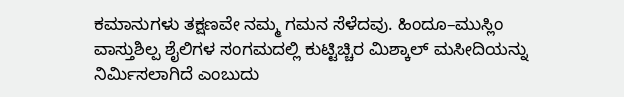ಕಮಾನುಗಳು ತಕ್ಷಣವೇ ನಮ್ಮ ಗಮನ ಸೆಳೆದವು. ಹಿಂದೂ–ಮುಸ್ಲಿಂ ವಾಸ್ತುಶಿಲ್ಪ ಶೈಲಿಗಳ ಸಂಗಮದಲ್ಲಿ ಕುಟ್ಟಿಚ್ಚಿರ ಮಿಶ್ಕಾಲ್ ಮಸೀದಿಯನ್ನು ನಿರ್ಮಿಸಲಾಗಿದೆ ಎಂಬುದು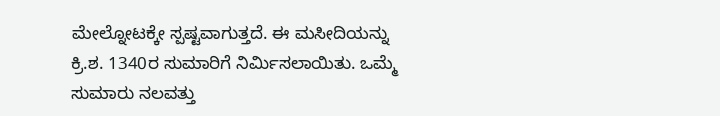ಮೇಲ್ನೋಟಕ್ಕೇ ಸ್ಪಷ್ಟವಾಗುತ್ತದೆ. ಈ ಮಸೀದಿಯನ್ನು ಕ್ರಿ.ಶ. 1340ರ ಸುಮಾರಿಗೆ ನಿರ್ಮಿಸಲಾಯಿತು. ಒಮ್ಮೆ ಸುಮಾರು ನಲವತ್ತು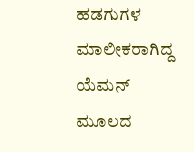ಹಡಗುಗಳ ಮಾಲೀಕರಾಗಿದ್ದ ಯೆಮನ್ ಮೂಲದ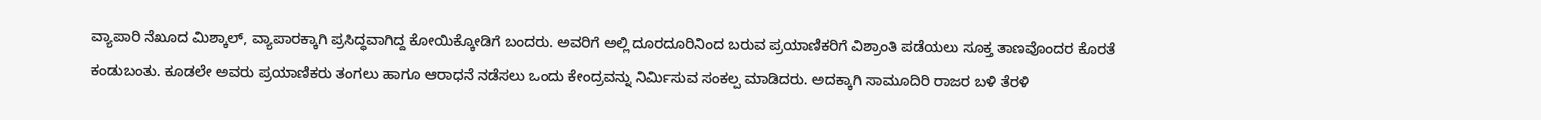ವ್ಯಾಪಾರಿ ನೆಖೂದ ಮಿಶ್ಕಾಲ್, ವ್ಯಾಪಾರಕ್ಕಾಗಿ ಪ್ರಸಿದ್ಧವಾಗಿದ್ದ ಕೋಯಿಕ್ಕೋಡಿಗೆ ಬಂದರು. ಅವರಿಗೆ ಅಲ್ಲಿ ದೂರದೂರಿನಿಂದ ಬರುವ ಪ್ರಯಾಣಿಕರಿಗೆ ವಿಶ್ರಾಂತಿ ಪಡೆಯಲು ಸೂಕ್ತ ತಾಣವೊಂದರ ಕೊರತೆ ಕಂಡುಬಂತು. ಕೂಡಲೇ ಅವರು ಪ್ರಯಾಣಿಕರು ತಂಗಲು ಹಾಗೂ ಆರಾಧನೆ ನಡೆಸಲು ಒಂದು ಕೇಂದ್ರವನ್ನು ನಿರ್ಮಿಸುವ ಸಂಕಲ್ಪ ಮಾಡಿದರು. ಅದಕ್ಕಾಗಿ ಸಾಮೂದಿರಿ ರಾಜರ ಬಳಿ ತೆರಳಿ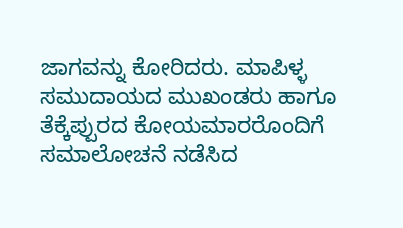ಜಾಗವನ್ನು ಕೋರಿದರು. ಮಾಪಿಳ್ಳ ಸಮುದಾಯದ ಮುಖಂಡರು ಹಾಗೂ ತೆಕ್ಕೆಪ್ಪುರದ ಕೋಯಮಾರರೊಂದಿಗೆ ಸಮಾಲೋಚನೆ ನಡೆಸಿದ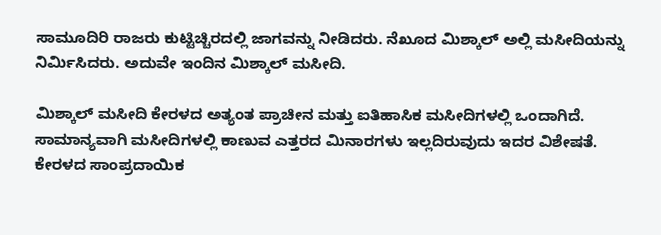ಸಾಮೂದಿರಿ ರಾಜರು ಕುಟ್ಟಿಚ್ಚಿರದಲ್ಲಿ ಜಾಗವನ್ನು ನೀಡಿದರು. ನೆಖೂದ ಮಿಶ್ಕಾಲ್ ಅಲ್ಲಿ ಮಸೀದಿಯನ್ನು ನಿರ್ಮಿಸಿದರು. ಅದುವೇ ಇಂದಿನ ಮಿಶ್ಕಾಲ್ ಮಸೀದಿ.

ಮಿಶ್ಕಾಲ್ ಮಸೀದಿ ಕೇರಳದ ಅತ್ಯಂತ ಪ್ರಾಚೀನ ಮತ್ತು ಐತಿಹಾಸಿಕ ಮಸೀದಿಗಳಲ್ಲಿ ಒಂದಾಗಿದೆ. ಸಾಮಾನ್ಯವಾಗಿ ಮಸೀದಿಗಳಲ್ಲಿ ಕಾಣುವ ಎತ್ತರದ ಮಿನಾರಗಳು ಇಲ್ಲದಿರುವುದು ಇದರ ವಿಶೇಷತೆ. ಕೇರಳದ ಸಾಂಪ್ರದಾಯಿಕ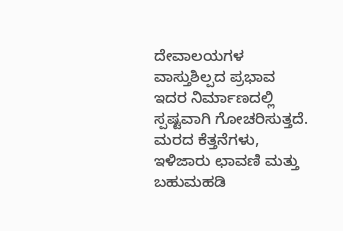ದೇವಾಲಯಗಳ ವಾಸ್ತುಶಿಲ್ಪದ ಪ್ರಭಾವ ಇದರ ನಿರ್ಮಾಣದಲ್ಲಿ ಸ್ಪಷ್ಟವಾಗಿ ಗೋಚರಿಸುತ್ತದೆ. ಮರದ ಕೆತ್ತನೆಗಳು, ಇಳಿಜಾರು ಛಾವಣಿ ಮತ್ತು ಬಹುಮಹಡಿ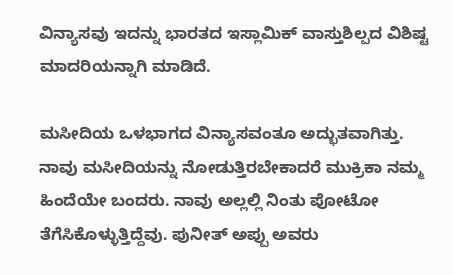ವಿನ್ಯಾಸವು ಇದನ್ನು ಭಾರತದ ಇಸ್ಲಾಮಿಕ್ ವಾಸ್ತುಶಿಲ್ಪದ ವಿಶಿಷ್ಟ ಮಾದರಿಯನ್ನಾಗಿ ಮಾಡಿದೆ.

ಮಸೀದಿಯ ಒಳಭಾಗದ ವಿನ್ಯಾಸವಂತೂ ಅದ್ಭುತವಾಗಿತ್ತು. ನಾವು ಮಸೀದಿಯನ್ನು ನೋಡುತ್ತಿರಬೇಕಾದರೆ ಮುಕ್ರಿಕಾ ನಮ್ಮ‌ ಹಿಂದೆಯೇ ಬಂದರು. ನಾವು ಅಲ್ಲಲ್ಲಿ‌ ನಿಂತು ಪೋಟೋ ತೆಗೆಸಿಕೊಳ್ಳುತ್ತಿದ್ದೆವು. ಪುನೀತ್ ಅಪ್ಪು ಅವರು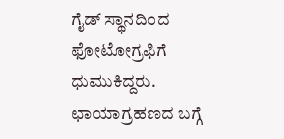ಗೈಡ್ ಸ್ಥಾನದಿಂದ‌ ಫೋಟೋಗ್ರಫಿಗೆ ಧುಮುಕಿದ್ದರು. ಛಾಯಾಗ್ರಹಣದ ಬಗ್ಗೆ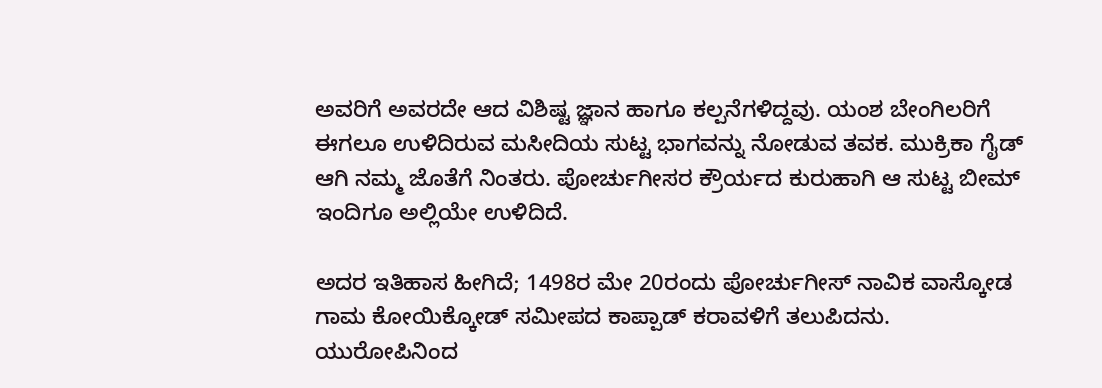ಅವರಿಗೆ ಅವರದೇ ಆದ ವಿಶಿಷ್ಟ ಜ್ಞಾನ ಹಾಗೂ ಕಲ್ಪನೆಗಳಿದ್ದವು. ಯಂಶ ಬೇಂಗಿಲರಿಗೆ ಈಗಲೂ ಉಳಿದಿರುವ ಮಸೀದಿಯ ಸುಟ್ಟ ಭಾಗವನ್ನು ನೋಡುವ ತವಕ. ಮುಕ್ರಿಕಾ ಗೈಡ್ ಆಗಿ ನಮ್ಮ ಜೊತೆಗೆ ನಿಂತರು. ಪೋರ್ಚುಗೀಸರ ಕ್ರೌರ್ಯದ ಕುರುಹಾಗಿ ಆ ಸುಟ್ಟ ಬೀಮ್ ಇಂದಿಗೂ ಅಲ್ಲಿಯೇ ಉಳಿದಿದೆ.

ಅದರ ಇತಿಹಾಸ ಹೀಗಿದೆ; 1498ರ ಮೇ 20ರಂದು ಪೋರ್ಚುಗೀಸ್ ನಾವಿಕ ವಾಸ್ಕೋಡ ಗಾಮ ಕೋಯಿಕ್ಕೋಡ್ ಸಮೀಪದ ಕಾಪ್ಪಾಡ್ ಕರಾವಳಿಗೆ ತಲುಪಿದನು. ಯುರೋಪಿನಿಂದ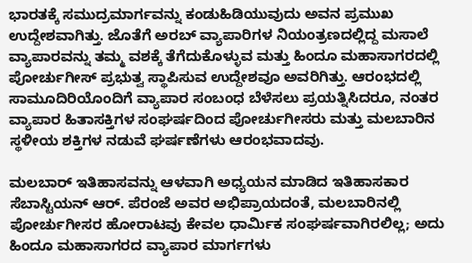ಭಾರತಕ್ಕೆ ಸಮುದ್ರಮಾರ್ಗವನ್ನು ಕಂಡುಹಿಡಿಯುವುದು ಅವನ ಪ್ರಮುಖ ಉದ್ದೇಶವಾಗಿತ್ತು. ಜೊತೆಗೆ ಅರಬ್ ವ್ಯಾಪಾರಿಗಳ ನಿಯಂತ್ರಣದಲ್ಲಿದ್ದ ಮಸಾಲೆ ವ್ಯಾಪಾರವನ್ನು ತಮ್ಮ ವಶಕ್ಕೆ ತೆಗೆದುಕೊಳ್ಳುವ ಮತ್ತು ಹಿಂದೂ ಮಹಾಸಾಗರದಲ್ಲಿ ಪೋರ್ಚುಗೀಸ್ ಪ್ರಭುತ್ವ ಸ್ಥಾಪಿಸುವ ಉದ್ದೇಶವೂ ಅವರಿಗಿತ್ತು. ಆರಂಭದಲ್ಲಿ ಸಾಮೂದಿರಿಯೊಂದಿಗೆ ವ್ಯಾಪಾರ ಸಂಬಂಧ ಬೆಳೆಸಲು ಪ್ರಯತ್ನಿಸಿದರೂ, ನಂತರ ವ್ಯಾಪಾರ ಹಿತಾಸಕ್ತಿಗಳ ಸಂಘರ್ಷದಿಂದ ಪೋರ್ಚುಗೀಸರು ಮತ್ತು ಮಲಬಾರಿನ ಸ್ಥಳೀಯ ಶಕ್ತಿಗಳ ನಡುವೆ ಘರ್ಷಣೆಗಳು ಆರಂಭವಾದವು.

ಮಲಬಾರ್ ಇತಿಹಾಸವನ್ನು ಆಳವಾಗಿ ಅಧ್ಯಯನ ಮಾಡಿದ ಇತಿಹಾಸಕಾರ ಸೆಬಾಸ್ಟಿಯನ್ ಆರ್. ಪೆರಂಜೆ ಅವರ ಅಭಿಪ್ರಾಯದಂತೆ, ಮಲಬಾರಿನಲ್ಲಿ ಪೋರ್ಚುಗೀಸರ ಹೋರಾಟವು ಕೇವಲ ಧಾರ್ಮಿಕ ಸಂಘರ್ಷವಾಗಿರಲಿಲ್ಲ; ಅದು ಹಿಂದೂ ಮಹಾಸಾಗರದ ವ್ಯಾಪಾರ ಮಾರ್ಗಗಳು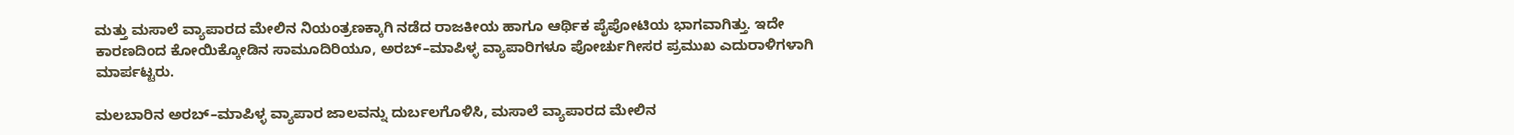ಮತ್ತು ಮಸಾಲೆ ವ್ಯಾಪಾರದ ಮೇಲಿನ ನಿಯಂತ್ರಣಕ್ಕಾಗಿ ನಡೆದ ರಾಜಕೀಯ ಹಾಗೂ ಆರ್ಥಿಕ ಪೈಪೋಟಿಯ ಭಾಗವಾಗಿತ್ತು. ಇದೇ ಕಾರಣದಿಂದ ಕೋಯಿಕ್ಕೋಡಿನ ಸಾಮೂದಿರಿಯೂ, ಅರಬ್–ಮಾಪಿಳ್ಳ ವ್ಯಾಪಾರಿಗಳೂ ಪೋರ್ಚುಗೀಸರ ಪ್ರಮುಖ ಎದುರಾಳಿಗಳಾಗಿ ಮಾರ್ಪಟ್ಟರು.

ಮಲಬಾರಿನ ಅರಬ್–ಮಾಪಿಳ್ಳ ವ್ಯಾಪಾರ ಜಾಲವನ್ನು ದುರ್ಬಲಗೊಳಿಸಿ, ಮಸಾಲೆ ವ್ಯಾಪಾರದ ಮೇಲಿನ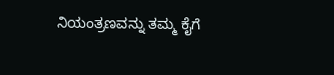ನಿಯಂತ್ರಣವನ್ನು ತಮ್ಮ ಕೈಗೆ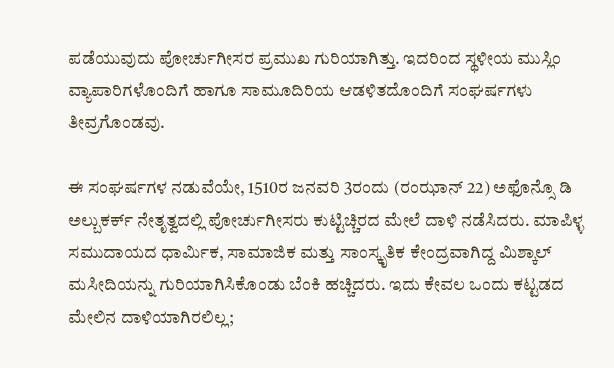ಪಡೆಯುವುದು ಪೋರ್ಚುಗೀಸರ ಪ್ರಮುಖ ಗುರಿಯಾಗಿತ್ತು. ಇದರಿಂದ ಸ್ಥಳೀಯ ಮುಸ್ಲಿಂ ವ್ಯಾಪಾರಿಗಳೊಂದಿಗೆ ಹಾಗೂ ಸಾಮೂದಿರಿಯ ಆಡಳಿತದೊಂದಿಗೆ ಸಂಘರ್ಷಗಳು ತೀವ್ರಗೊಂಡವು.

ಈ ಸಂಘರ್ಷಗಳ ನಡುವೆಯೇ, 1510ರ ಜನವರಿ 3ರಂದು (ರಂಝಾನ್ 22) ಅಫೊನ್ಸೊ ಡಿ ಅಲ್ಬುಕರ್ಕ್ ನೇತೃತ್ವದಲ್ಲಿ ಪೋರ್ಚುಗೀಸರು ಕುಟ್ಟಿಚ್ಚಿರದ ಮೇಲೆ ದಾಳಿ ನಡೆಸಿದರು. ಮಾಪಿಳ್ಳ ಸಮುದಾಯದ ಧಾರ್ಮಿಕ, ಸಾಮಾಜಿಕ ಮತ್ತು ಸಾಂಸ್ಕೃತಿಕ ಕೇಂದ್ರವಾಗಿದ್ದ ಮಿಶ್ಕಾಲ್ ಮಸೀದಿಯನ್ನು ಗುರಿಯಾಗಿಸಿಕೊಂಡು ಬೆಂಕಿ ಹಚ್ಚಿದರು. ಇದು ಕೇವಲ ಒಂದು ಕಟ್ಟಡದ ಮೇಲಿನ ದಾಳಿಯಾಗಿರಲಿಲ್ಲ;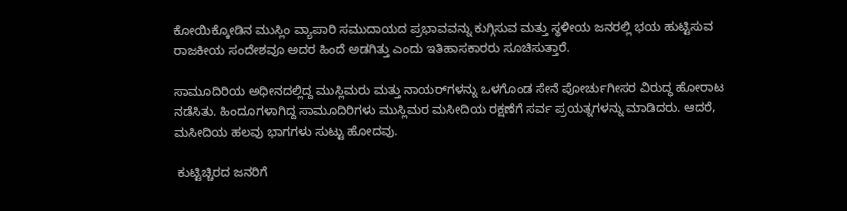ಕೋಯಿಕ್ಕೋಡಿನ ಮುಸ್ಲಿಂ ವ್ಯಾಪಾರಿ ಸಮುದಾಯದ ಪ್ರಭಾವವನ್ನು ಕುಗ್ಗಿಸುವ ಮತ್ತು ಸ್ಥಳೀಯ ಜನರಲ್ಲಿ ಭಯ ಹುಟ್ಟಿಸುವ ರಾಜಕೀಯ ಸಂದೇಶವೂ ಅದರ ಹಿಂದೆ ಅಡಗಿತ್ತು ಎಂದು ಇತಿಹಾಸಕಾರರು ಸೂಚಿಸುತ್ತಾರೆ.

ಸಾಮೂದಿರಿಯ ಅಧೀನದಲ್ಲಿದ್ದ ಮುಸ್ಲಿಮರು ಮತ್ತು ನಾಯರ್‌ಗಳನ್ನು ಒಳಗೊಂಡ ಸೇನೆ ಪೋರ್ಚುಗೀಸರ ವಿರುದ್ಧ ಹೋರಾಟ ನಡೆಸಿತು. ಹಿಂದೂಗಳಾಗಿದ್ದ ಸಾಮೂದಿರಿಗಳು ಮುಸ್ಲಿಮರ ಮಸೀದಿಯ ರಕ್ಷಣೆಗೆ ಸರ್ವ ಪ್ರಯತ್ನಗಳನ್ನು ಮಾಡಿದರು. ಆದರೆ, ಮಸೀದಿಯ ಹಲವು ಭಾಗಗಳು ಸುಟ್ಟು ಹೋದವು.

 ಕುಟ್ಟಿಚ್ಚಿರದ ಜನರಿಗೆ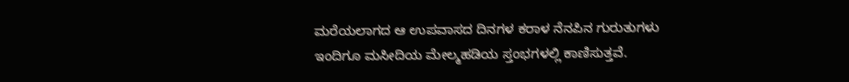ಮರೆಯಲಾಗದ ಆ ಉಪವಾಸದ ದಿನಗಳ ಕರಾಳ ನೆನಪಿನ ಗುರುತುಗಳು ಇಂದಿಗೂ ಮಸೀದಿಯ ಮೇಲ್ಮಹಡಿಯ ಸ್ತಂಭಗಳಲ್ಲಿ ಕಾಣಿಸುತ್ತವೆ.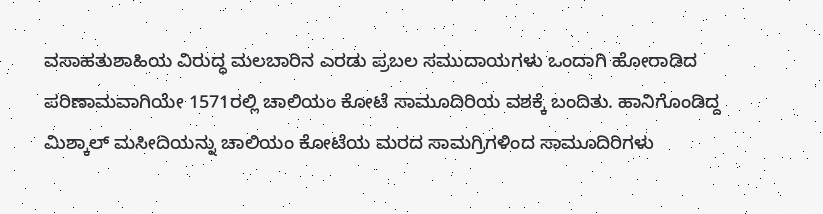ವಸಾಹತುಶಾಹಿಯ ವಿರುದ್ಧ ಮಲಬಾರಿನ ಎರಡು ಪ್ರಬಲ ಸಮುದಾಯಗಳು ಒಂದಾಗಿ ಹೋರಾಡಿದ ಪರಿಣಾಮವಾಗಿಯೇ 1571ರಲ್ಲಿ ಚಾಲಿಯಂ ಕೋಟೆ ಸಾಮೂದಿರಿಯ ವಶಕ್ಕೆ ಬಂದಿತು. ಹಾನಿಗೊಂಡಿದ್ದ  ಮಿಶ್ಕಾಲ್ ಮಸೀದಿಯನ್ನು ಚಾಲಿಯಂ ಕೋಟೆಯ ಮರದ ಸಾಮಗ್ರಿಗಳಿಂದ ಸಾಮೂದಿರಿಗಳು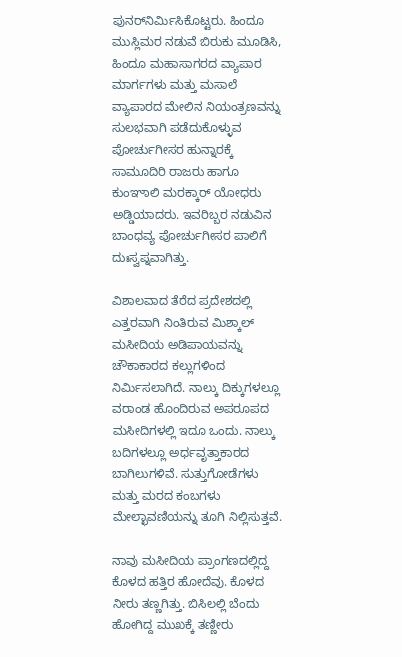ಪುನರ್‌ನಿರ್ಮಿಸಿ‌ಕೊಟ್ಟರು. ಹಿಂದೂ ಮುಸ್ಲಿಮರ ನಡುವೆ ಬಿರುಕು ಮೂಡಿಸಿ, ಹಿಂದೂ ಮಹಾಸಾಗರದ ವ್ಯಾಪಾರ ಮಾರ್ಗಗಳು ಮತ್ತು ಮಸಾಲೆ ವ್ಯಾಪಾರದ ಮೇಲಿನ ನಿಯಂತ್ರಣವನ್ನು ಸುಲಭವಾಗಿ ಪಡೆದುಕೊಳ್ಳುವ ಪೋರ್ಚುಗೀಸರ ಹುನ್ನಾರಕ್ಕೆ ಸಾಮೂದಿರಿ ರಾಜರು ಹಾಗೂ ಕುಂಞಾಲಿ ಮರಕ್ಕಾರ್ ಯೋಧರು ಅಡ್ಡಿಯಾದರು. ಇವರಿಬ್ಬರ ನಡುವಿನ ಬಾಂಧವ್ಯ ಪೋರ್ಚುಗೀಸರ ಪಾಲಿಗೆ ದುಃಸ್ವಪ್ನವಾಗಿತ್ತು.

ವಿಶಾಲವಾದ ತೆರೆದ ಪ್ರದೇಶದಲ್ಲಿ ಎತ್ತರವಾಗಿ ನಿಂತಿರುವ ಮಿಶ್ಕಾಲ್ ಮಸೀದಿಯ ಅಡಿಪಾಯವನ್ನು ಚೌಕಾಕಾರದ ಕಲ್ಲುಗಳಿಂದ ನಿರ್ಮಿಸಲಾಗಿದೆ. ನಾಲ್ಕು ದಿಕ್ಕುಗಳಲ್ಲೂ ವರಾಂಡ ಹೊಂದಿರುವ ಅಪರೂಪದ ಮಸೀದಿಗಳಲ್ಲಿ ಇದೂ ಒಂದು. ನಾಲ್ಕು ಬದಿಗಳಲ್ಲೂ ಅರ್ಧವೃತ್ತಾಕಾರದ ಬಾಗಿಲುಗಳಿವೆ. ಸುತ್ತುಗೋಡೆಗಳು ಮತ್ತು ಮರದ ಕಂಬಗಳು ಮೇಲ್ಛಾವಣಿಯನ್ನು ತೂಗಿ ನಿಲ್ಲಿಸುತ್ತವೆ.

ನಾವು ಮಸೀದಿಯ ಪ್ರಾಂಗಣದಲ್ಲಿದ್ದ ಕೊಳದ ಹತ್ತಿರ ಹೋದೆವು. ಕೊಳದ ನೀರು ತಣ್ಣಗಿತ್ತು. ಬಿಸಿಲಲ್ಲಿ ಬೆಂದು ಹೋಗಿದ್ದ ಮುಖಕ್ಕೆ ತಣ್ಣೀರು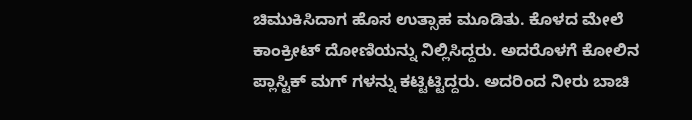ಚಿಮುಕಿಸಿದಾಗ ಹೊಸ ಉತ್ಸಾಹ ಮೂಡಿತು. ಕೊಳದ ಮೇಲೆ ಕಾಂಕ್ರೀಟ್ ದೋಣಿಯನ್ನು ನಿಲ್ಲಿಸಿದ್ದರು. ಅದರೊಳಗೆ ಕೋಲಿನ ಪ್ಲಾಸ್ಟಿಕ್ ಮಗ್ ಗಳನ್ನು ಕಟ್ಟಿಟ್ಟಿದ್ದರು. ಅದರಿಂದ ನೀರು ಬಾಚಿ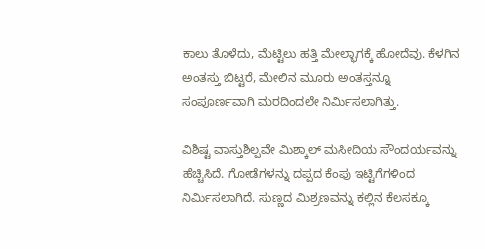ಕಾಲು ತೊಳೆದು, ಮೆಟ್ಟಿಲು ಹತ್ತಿ ಮೇಲ್ಭಾಗಕ್ಕೆ ಹೋದೆವು. ಕೆಳಗಿನ ಅಂತಸ್ತು ಬಿಟ್ಟರೆ, ಮೇಲಿನ ಮೂರು ಅಂತಸ್ತನ್ನೂ ಸಂಪೂರ್ಣವಾಗಿ ಮರದಿಂದಲೇ ನಿರ್ಮಿಸಲಾಗಿತ್ತು.

ವಿಶಿಷ್ಟ ವಾಸ್ತುಶಿಲ್ಪವೇ ಮಿಶ್ಕಾಲ್ ಮಸೀದಿಯ ಸೌಂದರ್ಯವನ್ನು ಹೆಚ್ಚಿಸಿದೆ. ಗೋಡೆಗಳನ್ನು ದಪ್ಪದ ಕೆಂಪು ಇಟ್ಟಿಗೆಗಳಿಂದ ನಿರ್ಮಿಸಲಾಗಿದೆ. ಸುಣ್ಣದ ಮಿಶ್ರಣವನ್ನು ಕಲ್ಲಿನ ಕೆಲಸಕ್ಕೂ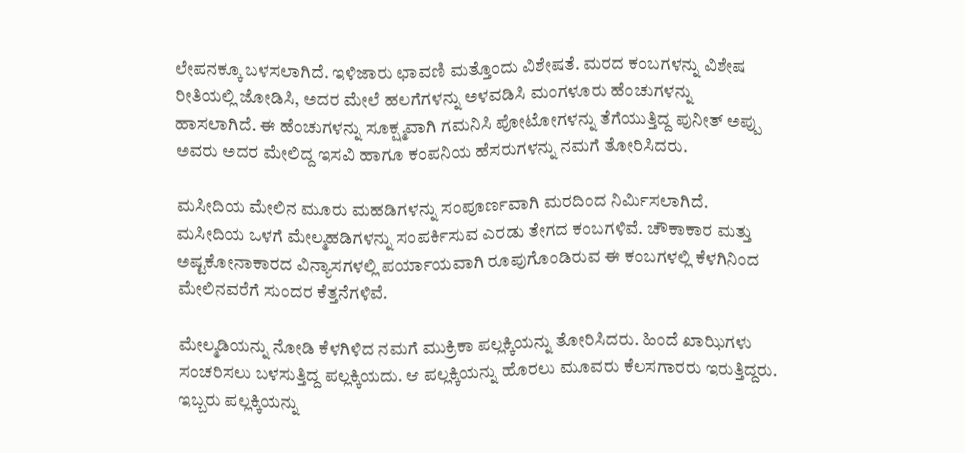ಲೇಪನಕ್ಕೂ ಬಳಸಲಾಗಿದೆ. ಇಳಿಜಾರು ಛಾವಣಿ ಮತ್ತೊಂದು ವಿಶೇಷತೆ. ಮರದ ಕಂಬಗಳನ್ನು ವಿಶೇಷ ರೀತಿಯಲ್ಲಿ ಜೋಡಿಸಿ, ಅದರ ಮೇಲೆ ಹಲಗೆಗಳನ್ನು ಅಳವಡಿಸಿ ಮಂಗಳೂರು ಹೆಂಚುಗಳನ್ನು ಹಾಸಲಾಗಿದೆ. ಈ ಹೆಂಚುಗಳನ್ನು ಸೂಕ್ಷ್ಮವಾಗಿ ಗಮನಿಸಿ ಪೋಟೋಗಳನ್ನು ತೆಗೆಯುತ್ತಿದ್ದ ಪುನೀತ್ ಅಪ್ಪು ಅವರು ಅದರ ಮೇಲಿದ್ದ ಇಸವಿ ಹಾಗೂ ಕಂಪನಿಯ ಹೆಸರುಗಳನ್ನು ನಮಗೆ ತೋರಿಸಿದರು.

ಮಸೀದಿಯ ಮೇಲಿನ ಮೂರು ಮಹಡಿಗಳನ್ನು ಸಂಪೂರ್ಣವಾಗಿ ಮರದಿಂದ ನಿರ್ಮಿಸಲಾಗಿದೆ. ಮಸೀದಿಯ ಒಳಗೆ ಮೇಲ್ಮಹಡಿಗಳನ್ನು ಸಂಪರ್ಕಿಸುವ ಎರಡು ತೇಗದ ಕಂಬಗಳಿವೆ. ಚೌಕಾಕಾರ ಮತ್ತು ಅಷ್ಟಕೋನಾಕಾರದ ವಿನ್ಯಾಸಗಳಲ್ಲಿ ಪರ್ಯಾಯವಾಗಿ ರೂಪುಗೊಂಡಿರುವ ಈ ಕಂಬಗಳಲ್ಲಿ ಕೆಳಗಿನಿಂದ ಮೇಲಿನವರೆಗೆ ಸುಂದರ ಕೆತ್ತನೆಗಳಿವೆ.

ಮೇಲ್ಮಡಿಯನ್ನು ನೋಡಿ ಕೆಳಗಿಳಿದ ನಮಗೆ ಮುಕ್ರಿಕಾ ಪಲ್ಲಕ್ಕಿಯನ್ನು ತೋರಿಸಿದರು. ಹಿಂದೆ ಖಾಝಿಗಳು ಸಂಚರಿಸಲು ಬಳಸುತ್ತಿದ್ದ ಪಲ್ಲಕ್ಕಿಯದು. ಆ ಪಲ್ಲಕ್ಕಿಯನ್ನು ಹೊರಲು ಮೂವರು ಕೆಲಸಗಾರರು ಇರುತ್ತಿದ್ದರು. ಇಬ್ಬರು ಪಲ್ಲಕ್ಕಿಯನ್ನು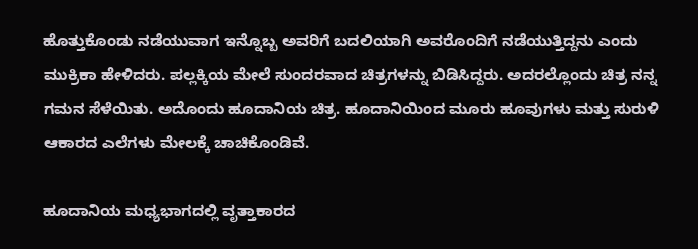ಹೊತ್ತುಕೊಂಡು ನಡೆಯುವಾಗ ಇನ್ನೊಬ್ಬ ಅವರಿಗೆ ಬದಲಿಯಾಗಿ ಅವರೊಂದಿಗೆ ನಡೆಯುತ್ತಿದ್ದನು ಎಂದು ಮುಕ್ರಿಕಾ‌ ಹೇಳಿದರು. ಪಲ್ಲಕ್ಕಿಯ ಮೇಲೆ‌ ಸುಂದರವಾದ ಚಿತ್ರಗಳನ್ನು ಬಿಡಿಸಿದ್ದರು. ಅದರಲ್ಲೊಂದು ಚಿತ್ರ ನನ್ನ ಗಮನ ಸೆಳೆಯಿತು. ಅದೊಂದು ಹೂದಾ‌ನಿಯ ಚಿತ್ರ. ಹೂದಾನಿಯಿಂದ ಮೂರು ಹೂವುಗಳು ಮತ್ತು ಸುರುಳಿ ಆಕಾರದ ಎಲೆಗಳು ಮೇಲಕ್ಕೆ ಚಾಚಿಕೊಂಡಿವೆ.

ಹೂದಾನಿಯ ಮಧ್ಯಭಾಗದಲ್ಲಿ ವೃತ್ತಾಕಾರದ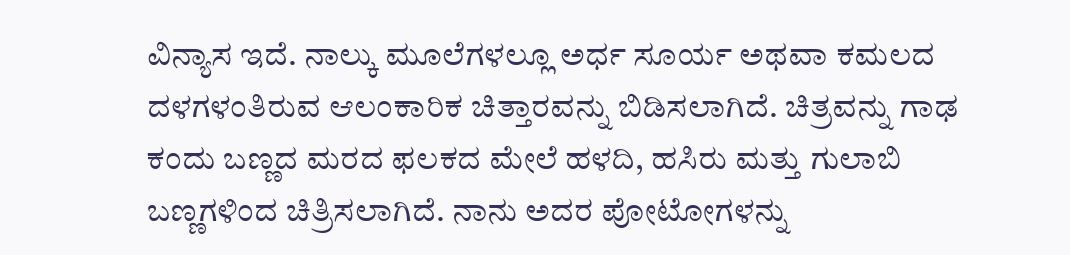ವಿನ್ಯಾಸ ಇದೆ. ನಾಲ್ಕು ಮೂಲೆಗಳಲ್ಲೂ ಅರ್ಧ ಸೂರ್ಯ ಅಥವಾ ಕಮಲದ ದಳಗಳಂತಿರುವ ಆಲಂಕಾರಿಕ ಚಿತ್ತಾರವನ್ನು ಬಿಡಿಸಲಾಗಿದೆ. ಚಿತ್ರವನ್ನು ಗಾಢ ಕಂದು ಬಣ್ಣದ ಮರದ ಫಲಕದ ಮೇಲೆ ಹಳದಿ, ಹಸಿರು ಮತ್ತು ಗುಲಾಬಿ ಬಣ್ಣಗಳಿಂದ ಚಿತ್ರಿಸಲಾಗಿದೆ. ನಾನು ಅದರ ಪೋಟೋಗಳನ್ನು‌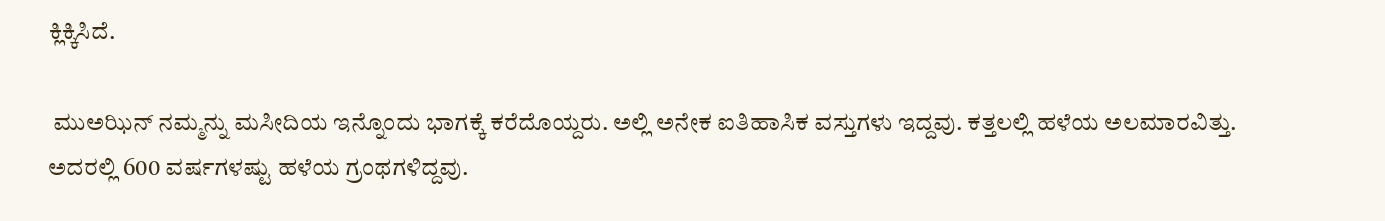ಕ್ಲಿಕ್ಕಿಸಿದೆ.

 ಮುಅಝಿನ್ ನಮ್ಮನ್ನು ಮಸೀದಿಯ ಇನ್ನೊಂದು ಭಾಗಕ್ಕೆ ಕರೆದೊಯ್ದರು. ಅಲ್ಲಿ ಅನೇಕ ಐತಿಹಾಸಿಕ ವಸ್ತುಗಳು ಇದ್ದವು. ಕತ್ತಲಲ್ಲಿ ಹಳೆಯ ಅಲಮಾರವಿತ್ತು. ಅದರಲ್ಲಿ 600 ವರ್ಷಗಳಷ್ಟು ಹಳೆಯ ಗ್ರಂಥಗಳಿದ್ದವು.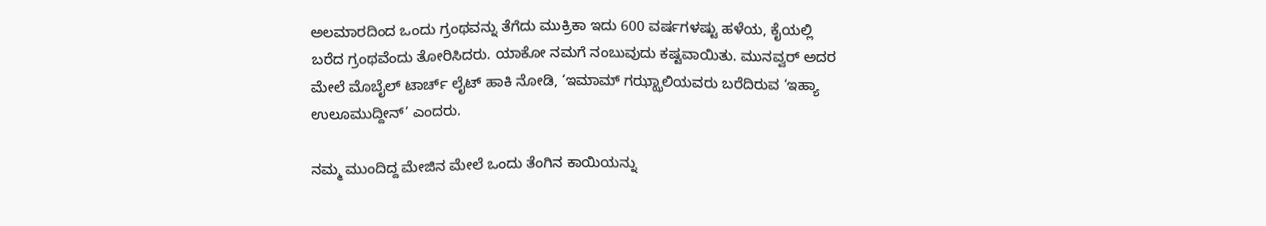ಅಲಮಾರದಿಂದ ಒಂದು ಗ್ರಂಥವನ್ನು ತೆಗೆದು ಮುಕ್ರಿಕಾ ಇದು 600 ವರ್ಷಗಳಷ್ಟು ಹಳೆಯ, ಕೈಯಲ್ಲಿ ಬರೆದ ಗ್ರಂಥವೆಂದು ತೋರಿಸಿದರು. ಯಾಕೋ ನಮಗೆ ನಂಬುವುದು ಕಷ್ಟವಾಯಿತು. ಮುನವ್ವರ್ ಅದರ ಮೇಲೆ ಮೊಬೈಲ್ ಟಾರ್ಚ್ ಲೈಟ್ ಹಾಕಿ ನೋಡಿ, ‘ಇಮಾಮ್ ಗಝ್ಝಾಲಿಯವರು ಬರೆದಿರುವ ‘ಇಹ್ಯಾ ಉಲೂಮುದ್ದೀನ್’ ಎಂದರು.

ನಮ್ಮ ಮುಂದಿದ್ದ ಮೇಜಿನ ಮೇಲೆ ಒಂದು ತೆಂಗಿನ ಕಾಯಿಯನ್ನು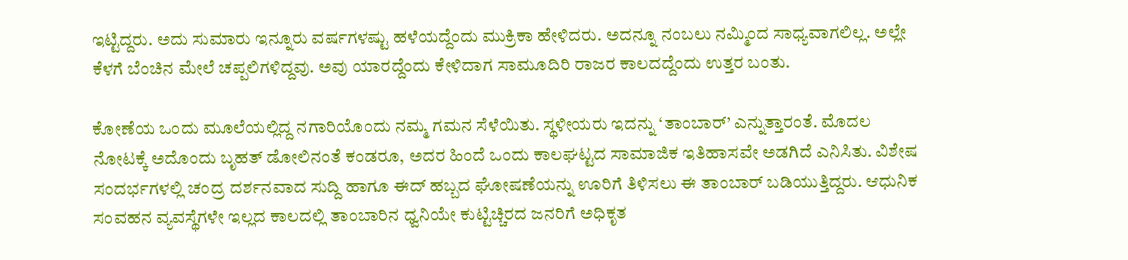ಇಟ್ಟಿದ್ದರು. ಅದು ಸುಮಾರು ಇನ್ನೂರು ವರ್ಷಗಳಷ್ಟು ಹಳೆಯದ್ದೆಂದು ಮುಕ್ರಿಕಾ ಹೇಳಿದರು. ಅದನ್ನೂ ನಂಬಲು ನಮ್ಮಿಂದ ಸಾಧ್ಯವಾಗಲಿಲ್ಲ. ಅಲ್ಲೇ ಕೆಳಗೆ ಬೆಂಚಿನ ಮೇಲೆ ಚಪ್ಪಲಿಗಳಿದ್ದವು. ಅವು ಯಾರದ್ದೆಂದು ಕೇಳಿದಾಗ ಸಾಮೂದಿರಿ ರಾಜರ ಕಾಲದದ್ದೆಂದು ಉತ್ತರ ಬಂತು.

ಕೋಣೆಯ ಒಂದು ಮೂಲೆಯಲ್ಲಿದ್ದ ನಗಾರಿಯೊಂದು ನಮ್ಮ ಗಮನ ಸೆಳೆಯಿತು. ಸ್ಥಳೀಯರು ಇದನ್ನು ‘ತಾಂಬಾರ್’ ಎನ್ನುತ್ತಾರಂತೆ. ಮೊದಲ ನೋಟಕ್ಕೆ ಅದೊಂದು ಬೃಹತ್ ಡೋಲಿನಂತೆ ಕಂಡರೂ, ಅದರ ಹಿಂದೆ ಒಂದು ಕಾಲಘಟ್ಟದ ಸಾಮಾಜಿಕ ಇತಿಹಾಸವೇ ಅಡಗಿದೆ ಎನಿಸಿತು. ವಿಶೇಷ ಸಂದರ್ಭಗಳಲ್ಲಿ ಚಂದ್ರ ದರ್ಶನವಾದ ಸುದ್ದಿ ಹಾಗೂ ಈದ್ ಹಬ್ಬದ ಘೋಷಣೆಯನ್ನು ಊರಿಗೆ ತಿಳಿಸಲು ಈ ತಾಂಬಾರ್ ಬಡಿಯುತ್ತಿದ್ದರು. ಆಧುನಿಕ ಸಂವಹನ ವ್ಯವಸ್ಥೆಗಳೇ ಇಲ್ಲದ ಕಾಲದಲ್ಲಿ ತಾಂಬಾರಿನ ಧ್ವನಿಯೇ ಕುಟ್ಟಿಚ್ಚಿರದ ಜನರಿಗೆ ಅಧಿಕೃತ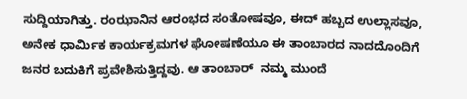ಸುದ್ದಿಯಾಗಿತ್ತು. ರಂಝಾನಿನ ಆರಂಭದ ಸಂತೋಷವೂ, ಈದ್ ಹಬ್ಬದ ಉಲ್ಲಾಸವೂ, ಅನೇಕ ಧಾರ್ಮಿಕ ಕಾರ್ಯಕ್ರಮಗಳ ಘೋಷಣೆಯೂ ಈ ತಾಂಬಾರದ ನಾದದೊಂದಿಗೆ ಜನರ ಬದುಕಿಗೆ ಪ್ರವೇಶಿಸುತ್ತಿದ್ದವು. ಆ ತಾಂಬಾರ್  ನಮ್ಮ ಮುಂದೆ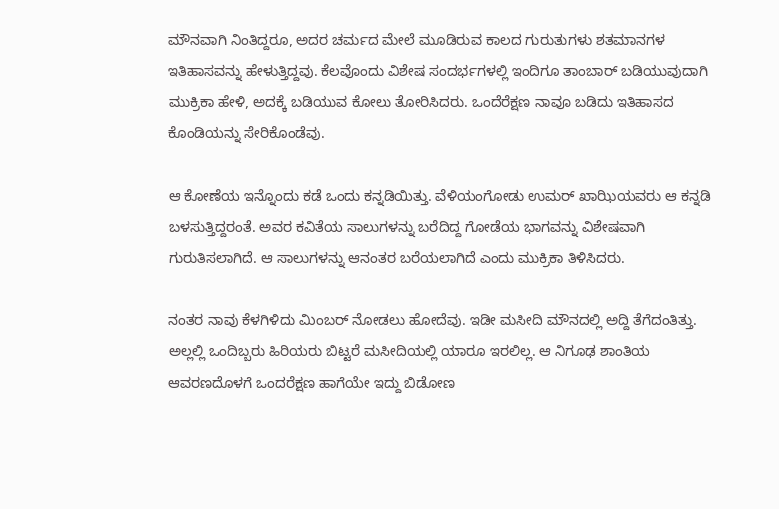ಮೌನವಾಗಿ ನಿಂತಿದ್ದರೂ, ಅದರ ಚರ್ಮದ ಮೇಲೆ ಮೂಡಿರುವ ಕಾಲದ ಗುರುತುಗಳು ಶತಮಾನಗಳ ಇತಿಹಾಸವನ್ನು ಹೇಳುತ್ತಿದ್ದವು. ಕೆಲವೊಂದು ವಿಶೇಷ ಸಂದರ್ಭಗಳಲ್ಲಿ ಇಂದಿಗೂ ತಾಂಬಾರ್ ಬಡಿಯುವುದಾಗಿ ಮುಕ್ರಿಕಾ ಹೇಳಿ, ಅದಕ್ಕೆ ಬಡಿಯುವ ಕೋಲು ತೋರಿಸಿದರು. ಒಂದೆರೆಕ್ಷಣ ನಾವೂ ಬಡಿದು ಇತಿಹಾಸದ ಕೊಂಡಿಯನ್ನು ಸೇರಿಕೊಂಡೆವು.

ಆ ಕೋಣೆಯ ಇನ್ನೊಂದು ಕಡೆ ಒಂದು ಕನ್ನಡಿಯಿತ್ತು. ವೆಳಿಯಂಗೋಡು ಉಮರ್ ಖಾಝಿಯವರು ಆ ಕನ್ನಡಿ ಬಳಸುತ್ತಿದ್ದರಂತೆ. ಅವರ ಕವಿತೆಯ ಸಾಲುಗಳನ್ನು ಬರೆದಿದ್ದ ಗೋಡೆಯ ಭಾಗವನ್ನು ವಿಶೇಷವಾಗಿ ಗುರುತಿಸಲಾಗಿದೆ. ಆ ಸಾಲುಗಳನ್ನು ಆನಂತರ ಬರೆಯಲಾಗಿದೆ ಎಂದು ಮುಕ್ರಿಕಾ ತಿಳಿಸಿದರು.

ನಂತರ ನಾವು ಕೆಳಗಿಳಿದು ಮಿಂಬರ್ ನೋಡಲು ಹೋದೆವು. ಇಡೀ ಮಸೀದಿ ಮೌನದಲ್ಲಿ ಅದ್ದಿ ತೆಗೆದಂತಿತ್ತು. ಅಲ್ಲಲ್ಲಿ ಒಂದಿಬ್ಬರು ಹಿರಿಯರು ಬಿಟ್ಟರೆ ಮಸೀದಿಯಲ್ಲಿ ಯಾರೂ ಇರಲಿಲ್ಲ. ಆ ನಿಗೂಢ ಶಾಂತಿಯ ಆವರಣದೊಳಗೆ ಒಂದರೆಕ್ಷಣ ಹಾಗೆಯೇ ಇದ್ದು ಬಿಡೋಣ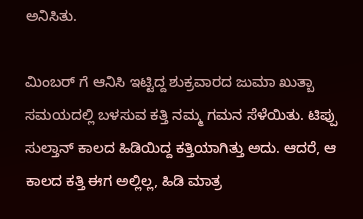ಅನಿಸಿತು.

ಮಿಂಬರ್ ಗೆ ಆನಿಸಿ ಇಟ್ಟಿದ್ದ ಶುಕ್ರವಾರದ ಜುಮಾ ಖುತ್ಬಾ ಸಮಯದಲ್ಲಿ ಬಳಸುವ ಕತ್ತಿ ನಮ್ಮ‌ ಗಮನ ಸೆಳೆಯಿತು. ಟಿಪ್ಪು ಸುಲ್ತಾನ್ ಕಾಲದ ಹಿಡಿಯಿದ್ದ ಕತ್ತಿಯಾಗಿತ್ತು ಅದು. ಆದರೆ, ಆ ಕಾಲದ ಕತ್ತಿ ಈಗ ಅಲ್ಲಿಲ್ಲ, ಹಿಡಿ‌ ಮಾತ್ರ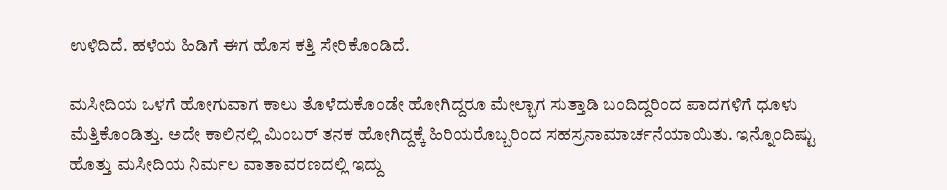ಉಳಿದಿದೆ. ಹಳೆಯ ಹಿಡಿಗೆ ಈಗ ಹೊಸ ಕತ್ತಿ ಸೇರಿಕೊಂಡಿದೆ.

ಮಸೀದಿಯ ಒಳಗೆ ಹೋಗುವಾಗ ಕಾಲು ತೊಳೆದುಕೊಂಡೇ ಹೋಗಿದ್ದರೂ ಮೇಲ್ಭಾಗ ಸುತ್ತಾಡಿ ಬಂದಿದ್ದರಿಂದ ಪಾದಗಳಿಗೆ ಧೂಳು ಮೆತ್ತಿಕೊಂಡಿತ್ತು. ಅದೇ ಕಾಲಿನಲ್ಲಿ‌ ಮಿಂಬರ್ ತನಕ ಹೋಗಿದ್ದಕ್ಕೆ ಹಿರಿಯರೊಬ್ಬರಿಂದ ಸಹಸ್ರನಾಮಾರ್ಚನೆಯಾಯಿತು. ಇನ್ನೊಂದಿಷ್ಟು ಹೊತ್ತು ಮಸೀದಿಯ ನಿರ್ಮಲ ವಾತಾವರಣದಲ್ಲಿ ಇದ್ದು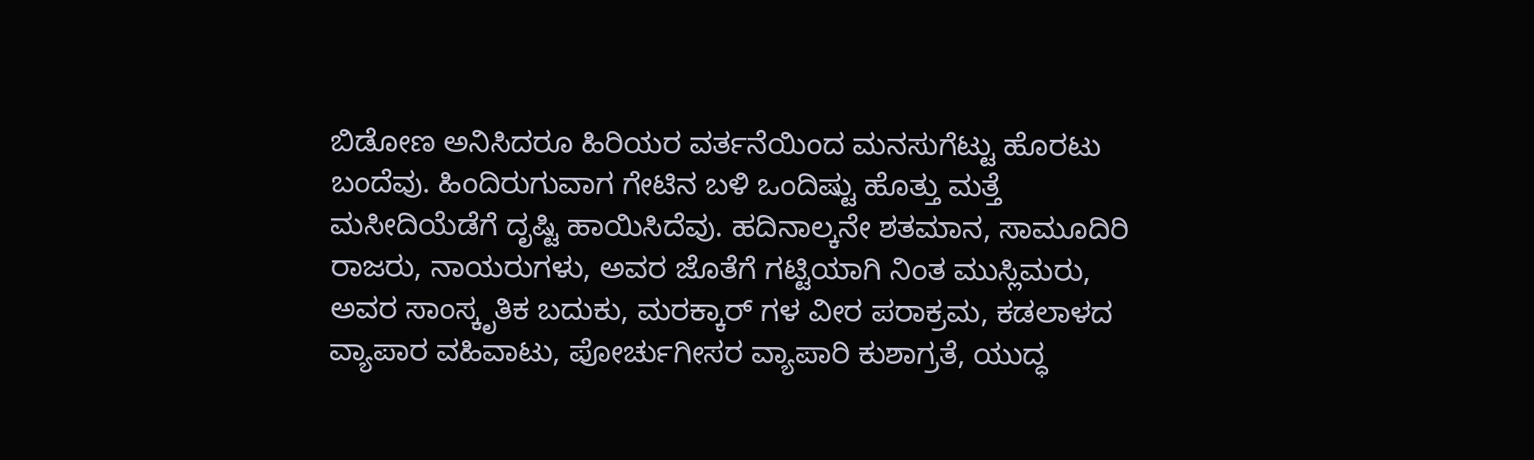ಬಿಡೋಣ ಅನಿಸಿದರೂ ಹಿರಿಯರ ವರ್ತನೆಯಿಂದ ಮನಸುಗೆಟ್ಟು ಹೊರಟು ಬಂದೆವು. ಹಿಂದಿರುಗುವಾಗ ಗೇಟಿನ ಬಳಿ ಒಂದಿಷ್ಟು ಹೊತ್ತು ಮತ್ತೆ ಮಸೀದಿಯೆಡೆಗೆ ದೃಷ್ಟಿ ಹಾಯಿಸಿದೆವು. ಹದಿನಾಲ್ಕನೇ ಶತಮಾನ, ಸಾಮೂದಿರಿ ರಾಜರು, ನಾಯರುಗಳು, ಅವರ ಜೊತೆಗೆ ಗಟ್ಟಿಯಾಗಿ ನಿಂತ ಮುಸ್ಲಿಮರು, ಅವರ ಸಾಂಸ್ಕೃತಿಕ ಬದುಕು, ಮರಕ್ಕಾರ್ ಗಳ ವೀರ ಪರಾಕ್ರಮ, ಕಡಲಾಳದ ವ್ಯಾಪಾರ ವಹಿವಾಟು, ಪೋರ್ಚುಗೀಸರ ವ್ಯಾಪಾರಿ ಕುಶಾಗ್ರತೆ, ಯುದ್ಧ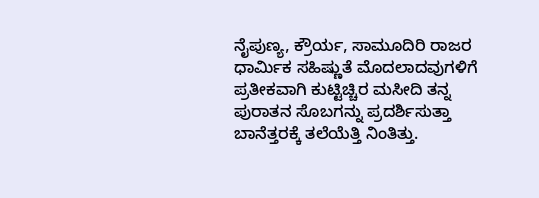ನೈಪುಣ್ಯ, ಕ್ರೌರ್ಯ, ಸಾಮೂದಿರಿ ರಾಜರ ಧಾರ್ಮಿಕ ಸಹಿಷ್ಣುತೆ ಮೊದಲಾದವುಗಳಿಗೆ ಪ್ರತೀಕವಾಗಿ ಕುಟ್ಟಿಚ್ಚಿರ ಮಸೀದಿ ತನ್ನ ಪುರಾತನ ಸೊಬಗನ್ನು ಪ್ರದರ್ಶಿಸುತ್ತಾ ಬಾನೆತ್ತರಕ್ಕೆ ತಲೆಯೆತ್ತಿ ನಿಂತಿತ್ತು.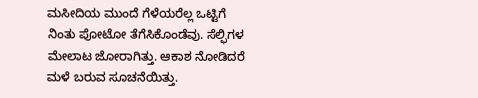ಮಸೀದಿಯ ಮುಂದೆ ಗೆಳೆಯರೆಲ್ಲ ಒಟ್ಟಿಗೆ ನಿಂತು ಪೋಟೋ ತೆಗೆಸಿಕೊಂಡೆವು. ಸೆಲ್ಫಿಗಳ ಮೇಲಾಟ ಜೋರಾಗಿತ್ತು. ಆಕಾಶ ನೋಡಿದರೆ ಮಳೆ ಬರುವ ಸೂಚನೆಯಿತ್ತು.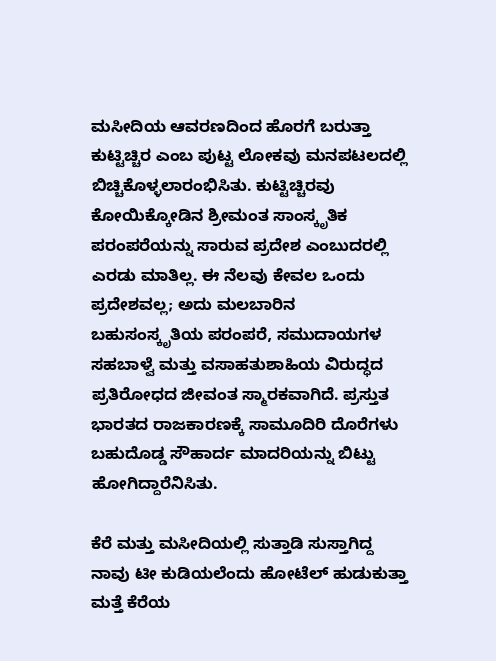ಮಸೀದಿಯ ಆವರಣದಿಂದ ಹೊರಗೆ ಬರುತ್ತಾ ಕುಟ್ಟಿಚ್ಚಿರ ಎಂಬ ಪುಟ್ಟ ಲೋಕವು ಮನಪಟಲದಲ್ಲಿ ಬಿಚ್ಚಿಕೊಳ್ಳಲಾರಂಭಿಸಿತು. ಕುಟ್ಟಿಚ್ಚಿರವು ಕೋಯಿಕ್ಕೋಡಿನ ಶ್ರೀಮಂತ ಸಾಂಸ್ಕೃತಿಕ ಪರಂಪರೆಯನ್ನು ಸಾರುವ ಪ್ರದೇಶ ಎಂಬುದರಲ್ಲಿ ಎರಡು ಮಾತಿಲ್ಲ. ಈ ನೆಲವು ಕೇವಲ ಒಂದು ಪ್ರದೇಶವಲ್ಲ; ಅದು ಮಲಬಾರಿನ ಬಹುಸಂಸ್ಕೃತಿಯ ಪರಂಪರೆ, ಸಮುದಾಯಗಳ ಸಹಬಾಳ್ವೆ ಮತ್ತು ವಸಾಹತುಶಾಹಿಯ ವಿರುದ್ಧದ ಪ್ರತಿರೋಧದ ಜೀವಂತ ಸ್ಮಾರಕವಾಗಿದೆ. ಪ್ರಸ್ತುತ ಭಾರತದ ರಾಜಕಾರಣಕ್ಕೆ ಸಾಮೂದಿರಿ ದೊರೆಗಳು ಬಹುದೊಡ್ಡ ಸೌಹಾರ್ದ ಮಾದರಿಯನ್ನು ಬಿಟ್ಟು ಹೋಗಿದ್ದಾರೆನಿಸಿತು.

ಕೆರೆ ಮತ್ತು ಮಸೀದಿಯಲ್ಲಿ ಸುತ್ತಾಡಿ ಸುಸ್ತಾಗಿದ್ದ ನಾವು ಟೀ ಕುಡಿಯಲೆಂದು ಹೋಟೆಲ್ ಹುಡುಕುತ್ತಾ ಮತ್ತೆ ಕೆರೆಯ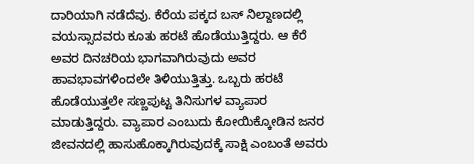ದಾರಿಯಾಗಿ ನಡೆದೆವು. ಕೆರೆಯ ಪಕ್ಕದ ಬಸ್ ನಿಲ್ದಾಣದಲ್ಲಿ ವಯಸ್ಸಾದವರು ಕೂತು ಹರಟೆ ಹೊಡೆಯುತ್ತಿದ್ದರು. ಆ ಕೆರೆ ಅವರ ದಿನಚರಿಯ ಭಾಗವಾಗಿರುವುದು ಅವರ ಹಾವಭಾವಗಳಿಂದಲೇ ತಿಳಿಯುತ್ತಿತ್ತು. ಒಬ್ಬರು ಹರಟೆ ಹೊಡೆಯುತ್ತಲೇ ಸಣ್ಣಪುಟ್ಟ ತಿನಿಸುಗಳ ವ್ಯಾಪಾರ ಮಾಡುತ್ತಿದ್ದರು. ವ್ಯಾಪಾರ ಎಂಬುದು ಕೋಯಿಕ್ಕೋಡಿನ ಜನರ ಜೀವನದಲ್ಲಿ ಹಾಸುಹೊಕ್ಕಾಗಿರುವುದಕ್ಕೆ ಸಾಕ್ಷಿ ಎಂಬಂತೆ ಅವರು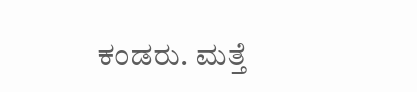ಕಂಡರು. ಮತ್ತೆ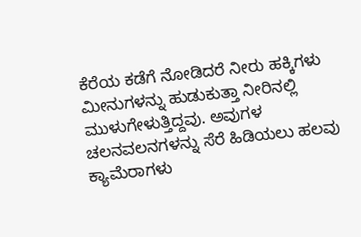ಕೆರೆಯ ಕಡೆಗೆ ನೋಡಿದರೆ ನೀರು ಹಕ್ಕಿಗಳು ಮೀನುಗಳನ್ನು ಹುಡುಕುತ್ತಾ ನೀರಿನಲ್ಲಿ ಮುಳುಗೇಳುತ್ತಿದ್ದವು. ಅವುಗಳ ಚಲನವಲನಗಳನ್ನು ಸೆರೆ ಹಿಡಿಯಲು ಹಲವು ಕ್ಯಾಮೆರಾಗಳು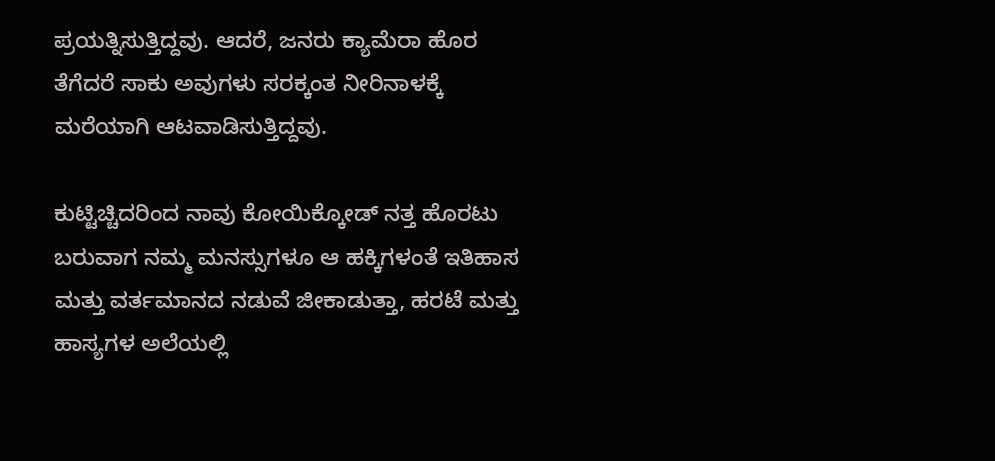ಪ್ರಯತ್ನಿಸುತ್ತಿದ್ದವು. ಆದರೆ, ಜನರು ಕ್ಯಾಮೆರಾ ಹೊರ ತೆಗೆದರೆ‌ ಸಾಕು ಅವುಗಳು ಸರಕ್ಕಂತ ನೀರಿನಾಳಕ್ಕೆ ಮರೆಯಾಗಿ ಆಟವಾಡಿಸುತ್ತಿದ್ದವು.

ಕುಟ್ಟಿಚ್ಚಿದರಿಂದ ನಾವು ಕೋಯಿಕ್ಕೋಡ್ ನತ್ತ ಹೊರಟು ಬರುವಾಗ ನಮ್ಮ ಮನಸ್ಸುಗಳೂ ಆ ಹಕ್ಕಿಗಳಂತೆ ಇತಿಹಾಸ ಮತ್ತು ವರ್ತಮಾನದ ನಡುವೆ ಜೀಕಾಡುತ್ತಾ, ಹರಟೆ ಮತ್ತು ಹಾಸ್ಯಗಳ ಅಲೆಯಲ್ಲಿ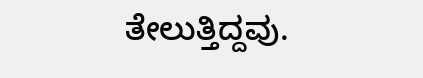ತೇಲುತ್ತಿದ್ದವು.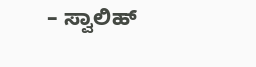– ಸ್ವಾಲಿಹ್‌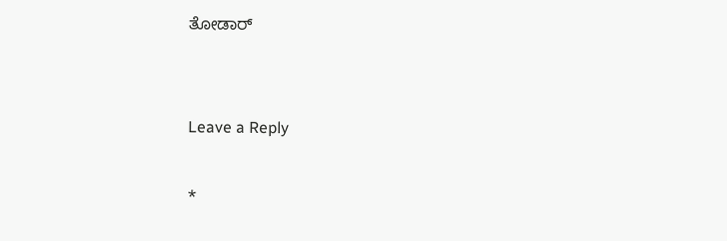ತೋಡಾರ್


Leave a Reply

*